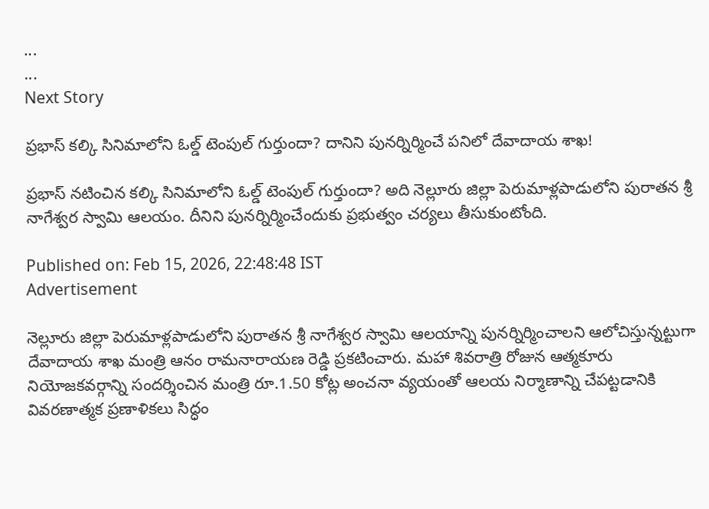...
...
Next Story

ప్రభాస్ కల్కి సినిమాలోని ఓల్డ్ టెంపుల్ గుర్తుందా? దానిని పునర్నిర్మించే పనిలో దేవాదాయ శాఖ!

ప్రభాస్ నటించిన కల్కి సినిమాలోని ఓల్డ్ టెంపుల్ గుర్తుందా? అది నెల్లూరు జిల్లా పెరుమాళ్లపాడులోని పురాతన శ్రీ నాగేశ్వర స్వామి ఆలయం. దీనిని పునర్నిర్మించేందుకు ప్రభుత్వం చర్యలు తీసుకుంటోంది.

Published on: Feb 15, 2026, 22:48:48 IST
Advertisement

నెల్లూరు జిల్లా పెరుమాళ్లపాడులోని పురాతన శ్రీ నాగేశ్వర స్వామి ఆలయాన్ని పునర్నిర్మించాలని ఆలోచిస్తున్నట్టుగా దేవాదాయ శాఖ మంత్రి ఆనం రామనారాయణ రెడ్డి ప్రకటించారు. మహా శివరాత్రి రోజున ఆత్మకూరు నియోజకవర్గాన్ని సందర్శించిన మంత్రి రూ.1.50 కోట్ల అంచనా వ్యయంతో ఆలయ నిర్మాణాన్ని చేపట్టడానికి వివరణాత్మక ప్రణాళికలు సిద్ధం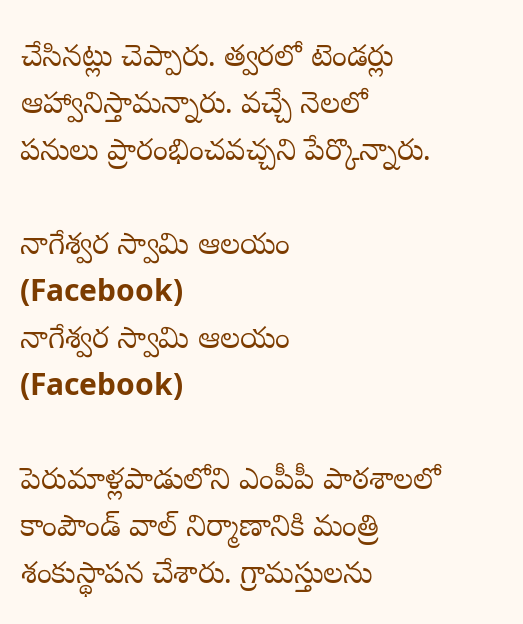చేసినట్లు చెప్పారు. త్వరలో టెండర్లు ఆహ్వానిస్తామన్నారు. వచ్చే నెలలో పనులు ప్రారంభించవచ్చని పేర్కొన్నారు.

నాగేశ్వర స్వామి ఆలయం (Facebook)
నాగేశ్వర స్వామి ఆలయం (Facebook)

పెరుమాళ్లపాడులోని ఎంపీపీ పాఠశాలలో కాంపౌండ్ వాల్ నిర్మాణానికి మంత్రి శంకుస్థాపన చేశారు. గ్రామస్తులను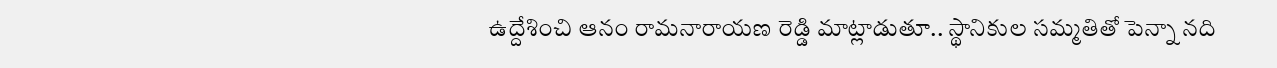ఉద్దేశించి ఆనం రామనారాయణ రెడ్డి మాట్లాడుతూ.. స్థానికుల సమ్మతితో పెన్నా నది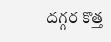దగ్గర కొత్త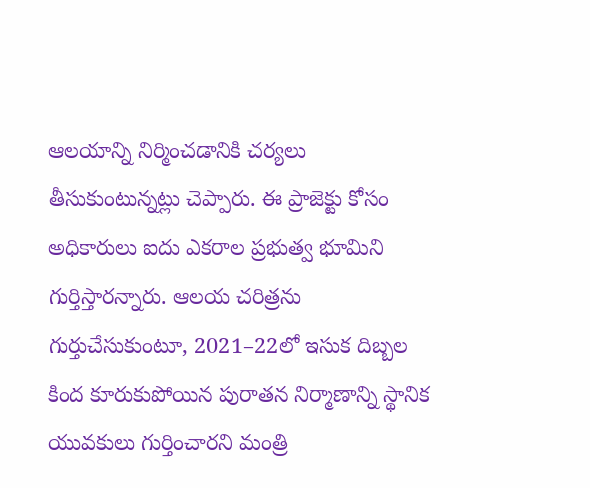ఆలయాన్ని నిర్మించడానికి చర్యలు తీసుకుంటున్నట్లు చెప్పారు. ఈ ప్రాజెక్టు కోసం అధికారులు ఐదు ఎకరాల ప్రభుత్వ భూమిని గుర్తిస్తారన్నారు. ఆలయ చరిత్రను గుర్తుచేసుకుంటూ, 2021–22లో ఇసుక దిబ్బల కింద కూరుకుపోయిన పురాతన నిర్మాణాన్ని స్థానిక యువకులు గుర్తించారని మంత్రి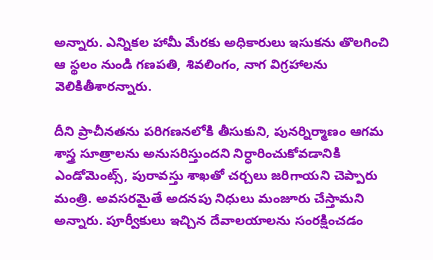అన్నారు. ఎన్నికల హామీ మేరకు అధికారులు ఇసుకను తొలగించి ఆ స్థలం నుండి గణపతి, శివలింగం, నాగ విగ్రహాలను వెలికితీశారన్నారు.

దీని ప్రాచీనతను పరిగణనలోకి తీసుకుని, పునర్నిర్మాణం ఆగమ శాస్త్ర సూత్రాలను అనుసరిస్తుందని నిర్ధారించుకోవడానికి ఎండోమెంట్స్, పురావస్తు శాఖతో చర్చలు జరిగాయని చెప్పారు మంత్రి. అవసరమైతే అదనపు నిధులు మంజూరు చేస్తామని అన్నారు. పూర్వీకులు ఇచ్చిన దేవాలయాలను సంరక్షించడం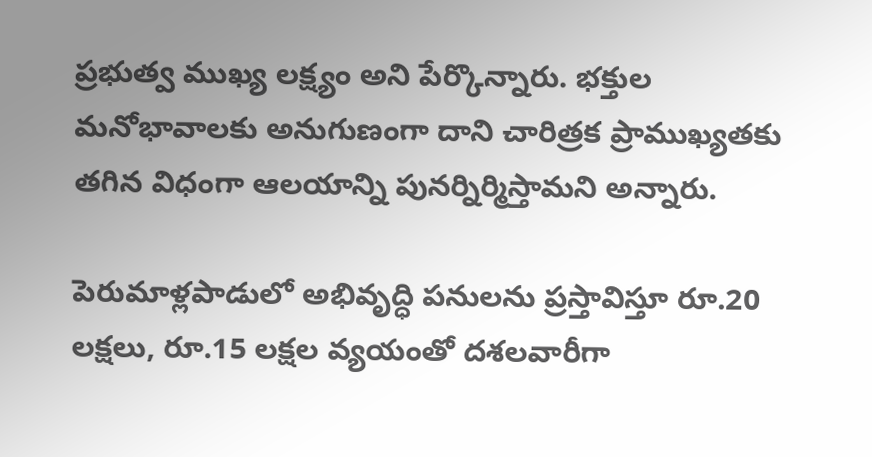ప్రభుత్వ ముఖ్య లక్ష్యం అని పేర్కొన్నారు. భక్తుల మనోభావాలకు అనుగుణంగా దాని చారిత్రక ప్రాముఖ్యతకు తగిన విధంగా ఆలయాన్ని పునర్నిర్మిస్తామని అన్నారు.

పెరుమాళ్లపాడులో అభివృద్ధి పనులను ప్రస్తావిస్తూ రూ.20 లక్షలు, రూ.15 లక్షల వ్యయంతో దశలవారీగా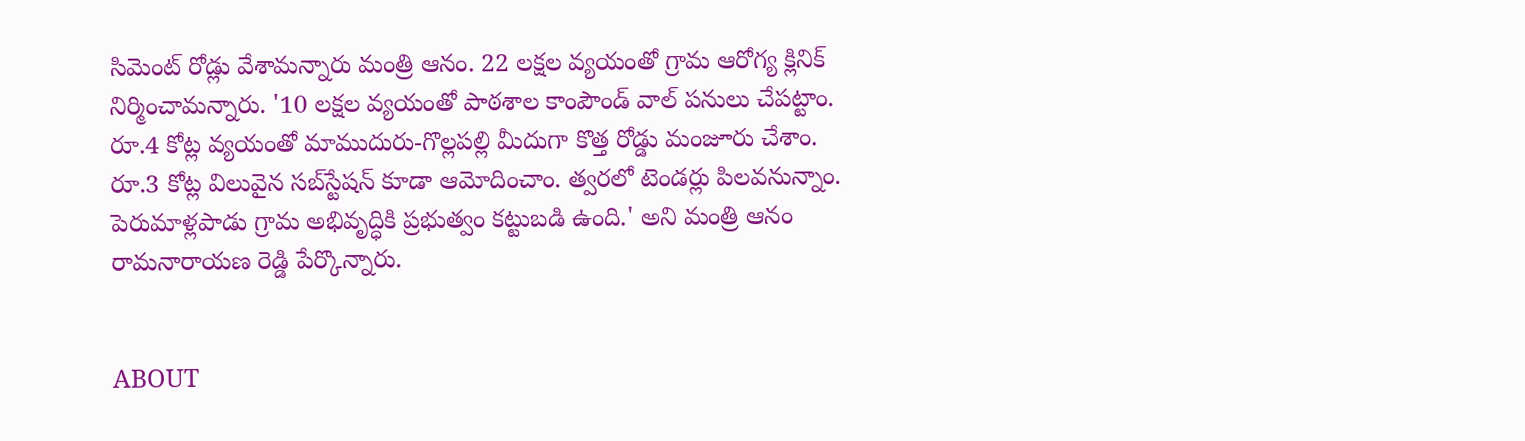సిమెంట్ రోడ్లు వేశామన్నారు మంత్రి ఆనం. 22 లక్షల వ్యయంతో గ్రామ ఆరోగ్య క్లినిక్ నిర్మించామన్నారు. '10 లక్షల వ్యయంతో పాఠశాల కాంపౌండ్ వాల్ పనులు చేపట్టాం. రూ.4 కోట్ల వ్యయంతో మాముదురు-గొల్లపల్లి మీదుగా కొత్త రోడ్డు మంజూరు చేశాం. రూ.3 కోట్ల విలువైన సబ్‌స్టేషన్ కూడా ఆమోదించాం. త్వరలో టెండర్లు పిలవనున్నాం. పెరుమాళ్లపాడు గ్రామ అభివృద్ధికి ప్రభుత్వం కట్టుబడి ఉంది.' అని మంత్రి ఆనం రామనారాయణ రెడ్డి పేర్కొన్నారు.


ABOUT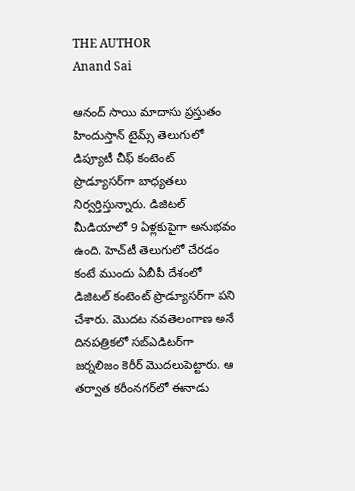THE AUTHOR
Anand Sai

ఆనంద్ సాయి మాదాసు ప్రస్తుతం హిందుస్తాన్ టైమ్స్ తెలుగులో డిప్యూటీ చీఫ్ కంటెంట్ ప్రొడ్యూసర్‌గా బాధ్యతలు నిర్వర్తిస్తున్నారు. డిజిటల్ మీడియాలో 9 ఏళ్లకుపైగా అనుభవం ఉంది. హెచ్‌టీ తెలుగులో చేరడం కంటే ముందు ఏబీపీ దేశంలో డిజిటల్ కంటెంట్ ప్రొడ్యూసర్‌గా పని చేశారు. మెుదట నవతెలంగాణ అనే దినపత్రికలో సబ్ఎడిటర్‌గా జర్నలిజం కెరీర్ మెుదలుపెట్టారు. ఆ తర్వాత కరీంనగర్‌లో ఈనాడు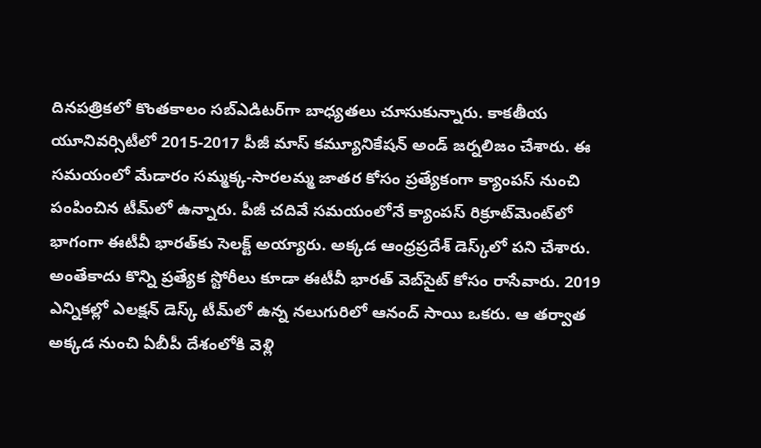దినపత్రికలో కొంతకాలం సబ్‌ఎడిటర్‌గా బాధ్యతలు చూసుకున్నారు. కాకతీయ యూనివర్సిటీలో 2015-2017 పీజీ మాస్ కమ్యూనికేషన్ అండ్ జర్నలిజం చేశారు. ఈ సమయంలో మేడారం సమ్మక్క-సారలమ్మ జాతర కోసం ప్రత్యేకంగా క్యాంపస్ నుంచి పంపించిన టీమ్‌లో ఉన్నారు. పీజీ చదివే సమయంలోనే క్యాంపస్ రిక్రూట్‌మెంట్‌లో భాగంగా ఈటీవీ భారత్‌కు సెలక్ట్ అయ్యారు. అక్కడ ఆంధ్రప్రదేశ్‌ డెస్క్‌లో పని చేశారు. అంతేకాదు కొన్ని ప్రత్యేక స్టోరీలు కూడా ఈటీవీ భారత్ వెబ్‌సైట్ కోసం రాసేవారు. 2019 ఎన్నికల్లో ఎలక్షన్ డెస్క్‌ టీమ్‌లో ఉన్న నలుగురిలో ఆనంద్ సాయి ఒకరు. ఆ తర్వాత అక్కడ నుంచి ఏబీపీ దేశంలోకి వెళ్లి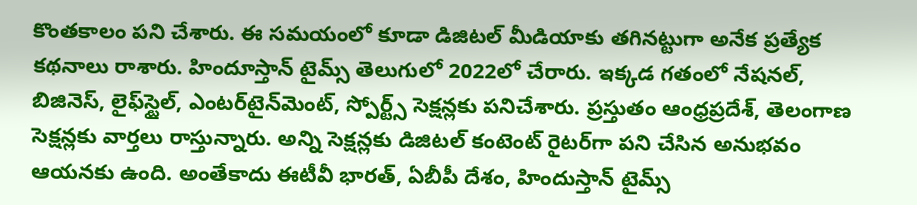కొంతకాలం పని చేశారు. ఈ సమయంలో కూడా డిజిటల్ మీడియాకు తగినట్టుగా అనేక ప్రత్యేక కథనాలు రాశారు. హిందూస్తాన్ టైమ్స్‌ తెలుగులో 2022లో చేరారు. ఇక్కడ గతంలో నేషనల్, బిజినెస్, లైఫ్‌స్టైల్, ఎంటర్‌టైన్‌మెంట్‌, స్పోర్ట్స్‌ సెక్షన్లకు పనిచేశారు. ప్రస్తుతం ఆంధ్రప్రదేశ్, తెలంగాణ సెక్షన్లకు వార్తలు రాస్తున్నారు. అన్ని సెక్షన్లకు డిజిటల్ కంటెంట్ రైటర్‌గా పని చేసిన అనుభవం ఆయనకు ఉంది. అంతేకాదు ఈటీవీ భారత్, ఏబీపీ దేశం, హిందుస్తాన్ టైమ్స్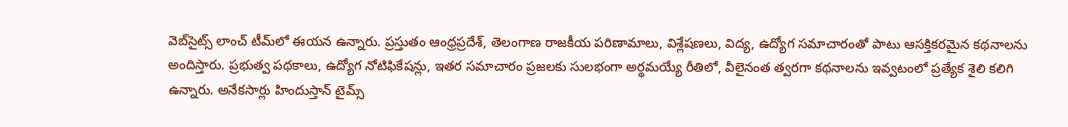వెబ్‌సైట్స్ లాంచ్ టీమ్‌లో ఈయన ఉన్నారు. ప్రస్తుతం ఆంధ్రప్రదేశ్, తెలంగాణ రాజకీయ పరిణామాలు, విశ్లేషణలు, విద్య, ఉద్యోగ సమాచారంతో పాటు ఆసక్తికరమైన కథనాలను అందిస్తారు. ప్రభుత్వ పథకాలు, ఉద్యోగ నోటిఫికేషన్లు, ఇతర సమాచారం ప్రజలకు సులభంగా అర్థమయ్యే రీతిలో, వీలైనంత త్వరగా కథనాలను ఇవ్వటంలో ప్రత్యేక శైలి కలిగి ఉన్నారు. అనేకసార్లు హిందుస్తాన్ టైమ్స్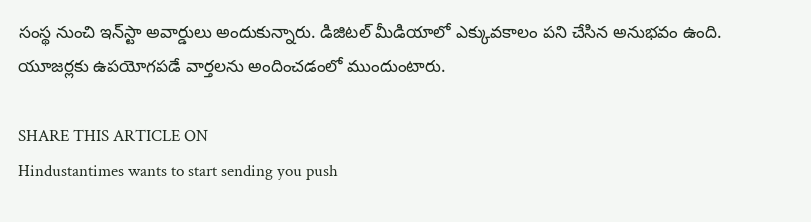సంస్థ నుంచి ఇన్‌స్టా అవార్డులు అందుకున్నారు. డిజిటల్ మీడియాలో ఎక్కువకాలం పని చేసిన అనుభవం ఉంది. యూజర్లకు ఉపయోగపడే వార్తలను అందించడంలో ముందుంటారు.

SHARE THIS ARTICLE ON
Hindustantimes wants to start sending you push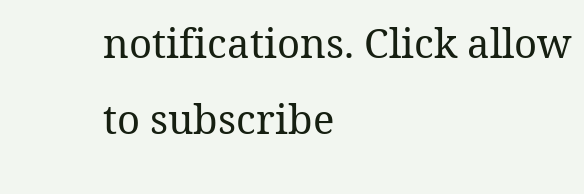notifications. Click allow to subscribe